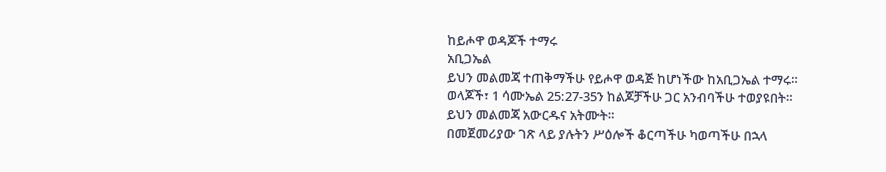ከይሖዋ ወዳጆች ተማሩ
አቢጋኤል
ይህን መልመጃ ተጠቅማችሁ የይሖዋ ወዳጅ ከሆነችው ከአቢጋኤል ተማሩ።
ወላጆች፣ 1 ሳሙኤል 25:27-35ን ከልጆቻችሁ ጋር አንብባችሁ ተወያዩበት።
ይህን መልመጃ አውርዱና አትሙት።
በመጀመሪያው ገጽ ላይ ያሉትን ሥዕሎች ቆርጣችሁ ካወጣችሁ በኋላ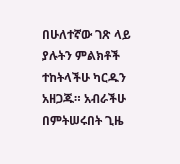በሁለተኛው ገጽ ላይ ያሉትን ምልክቶች ተከትላችሁ ካርዱን አዘጋጁ። አብራችሁ በምትሠሩበት ጊዜ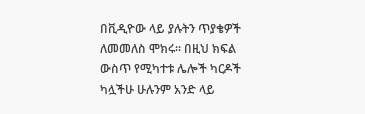በቪዲዮው ላይ ያሉትን ጥያቄዎች ለመመለስ ሞክሩ። በዚህ ክፍል ውስጥ የሚካተቱ ሌሎች ካርዶች ካሏችሁ ሁሉንም አንድ ላይ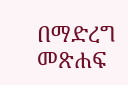በማድረግ መጽሐፍ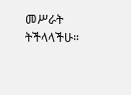መሥራት ትችላላችሁ።